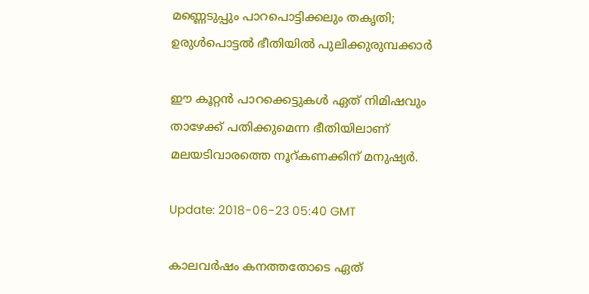മണ്ണെടുപ്പും പാറപൊട്ടിക്കലും തകൃതി; ഉരുള്‍പൊട്ടല്‍ ഭീതിയില്‍ പുലിക്കുരുമ്പക്കാര്‍

ഈ കൂറ്റന്‍ പാറക്കെട്ടുകള്‍ ഏത് നിമിഷവും താഴേക്ക് പതിക്കുമെന്ന ഭീതിയിലാണ് മലയടിവാരത്തെ നൂറ്കണക്കിന് മനുഷ്യര്‍.

Update: 2018-06-23 05:40 GMT

കാലവര്‍ഷം കനത്തതോടെ ഏത്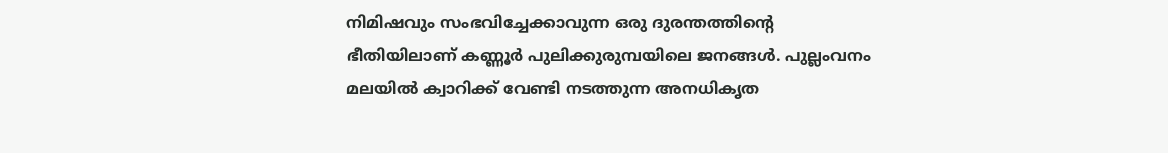നിമിഷവും സംഭവിച്ചേക്കാവുന്ന ഒരു ദുരന്തത്തിന്റെ ഭീതിയിലാണ് കണ്ണൂര്‍ പുലിക്കുരുമ്പയിലെ ജനങ്ങള്‍. പുല്ലംവനം മലയില്‍ ക്വാറിക്ക് വേണ്ടി നടത്തുന്ന അനധികൃത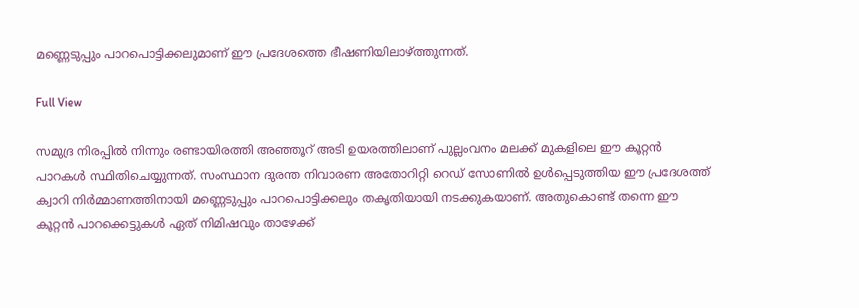മണ്ണെടുപ്പും പാറപൊട്ടിക്കലുമാണ് ഈ പ്രദേശത്തെ ഭീഷണിയിലാഴ്ത്തുന്നത്.

Full View

സമുദ്ര നിരപ്പില്‍ നിന്നും രണ്ടായിരത്തി അഞ്ഞൂറ് അടി ഉയരത്തിലാണ് പുല്ലംവനം മലക്ക് മുകളിലെ ഈ കൂറ്റന്‍ പാറകള്‍ സ്ഥിതിചെയ്യുന്നത്. സംസ്ഥാന ദുരന്ത നിവാരണ അതോറിറ്റി റെഡ് സോണില്‍ ഉള്‍പ്പെടുത്തിയ ഈ പ്രദേശത്ത് ക്വാറി നിര്‍മ്മാണത്തിനായി മണ്ണെടുപ്പും പാറപൊട്ടിക്കലും തകൃതിയായി നടക്കുകയാണ്. അതുകൊണ്ട് തന്നെ ഈ കൂറ്റന്‍ പാറക്കെട്ടുകള്‍ ഏത് നിമിഷവും താഴേക്ക്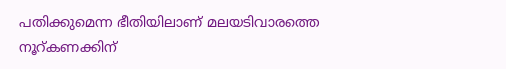പതിക്കുമെന്ന ഭീതിയിലാണ് മലയടിവാരത്തെ നൂറ്കണക്കിന്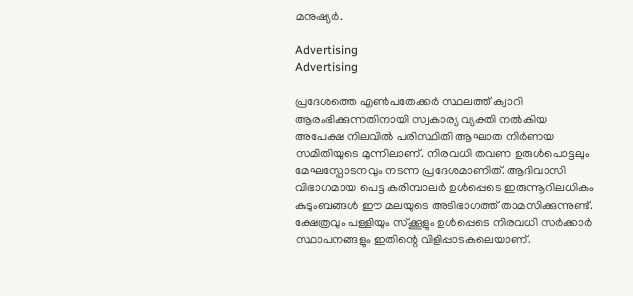മനുഷ്യര്‍.

Advertising
Advertising

പ്രദേശത്തെ എണ്‍പതേക്കര്‍ സ്ഥലത്ത് ക്വാറി ആരംഭിക്കുന്നതിനായി സ്വകാര്യ വ്യക്തി നല്‍കിയ അപേക്ഷ നിലവില്‍ പരിസ്ഥിതി ആഘാത നിര്‍ണയ സമിതിയുടെ മുന്നിലാണ്. നിരവധി തവണ ഉരുൾപൊട്ടലും മേഘസ്പോടനവും നടന്ന പ്രദേശമാണിത്. ആദിവാസി വിഭാഗമായ പെട്ട കരിമ്പാലർ ഉൾപ്പെടെ ഇരുന്നൂറിലധികം കുടുംബങ്ങൾ ഈ മലയുടെ അടിഭാഗത്ത് താമസിക്കുന്നുണ്ട്. ക്ഷേത്രവും പള്ളിയും സ്ക്കൂളും ഉൾപ്പെടെ നിരവധി സർക്കാർ സ്ഥാപനങ്ങളും ഇതിന്റെ വിളിപ്പാടകലെയാണ്.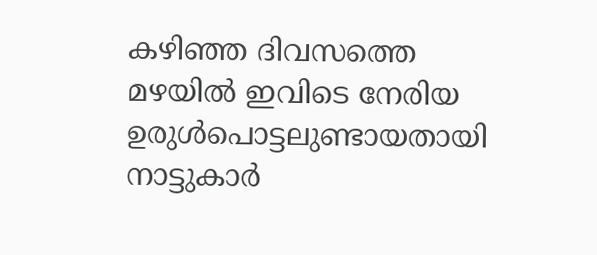കഴിഞ്ഞ ദിവസത്തെ മഴയിൽ ഇവിടെ നേരിയ ഉരുള്‍പൊട്ടലുണ്ടായതായി നാട്ടുകാര്‍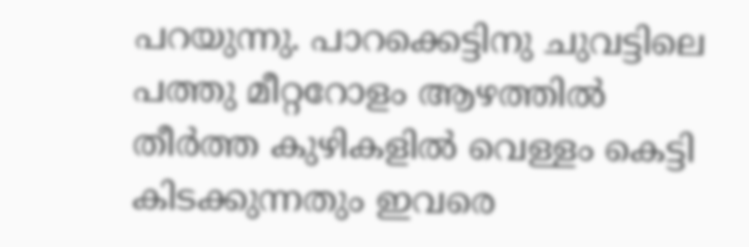പറയുന്നു. പാറക്കെട്ടിനു ചുവട്ടിലെ പത്തു മീറ്ററോളം ആഴത്തില്‍ തീര്‍ത്ത കുഴികളില്‍ വെള്ളം കെട്ടി കിടക്കുന്നതും ഇവരെ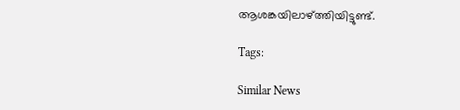ആശങ്കയിലാഴ്ത്തിയിട്ടുണ്ട്.

Tags:

Similar News